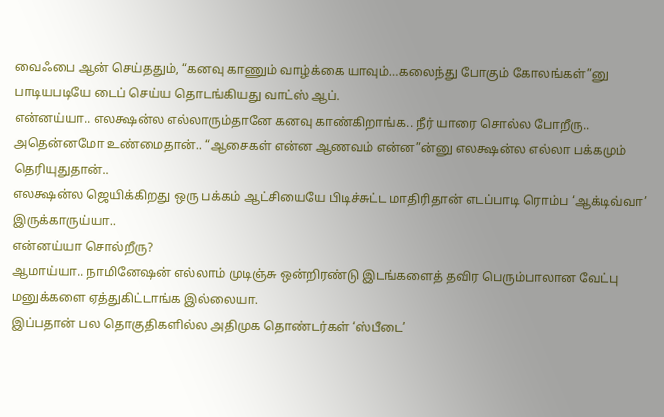வைஃபை ஆன் செய்ததும், “கனவு காணும் வாழ்க்கை யாவும்…கலைந்து போகும் கோலங்கள்”னு பாடியபடியே டைப் செய்ய தொடங்கியது வாட்ஸ் ஆப்.
என்னய்யா.. எலக்ஷன்ல எல்லாரும்தானே கனவு காண்கிறாங்க.. நீர் யாரை சொல்ல போறீரு..
அதென்னமோ உண்மைதான்.. “ஆசைகள் என்ன ஆணவம் என்ன”ன்னு எலக்ஷன்ல எல்லா பக்கமும் தெரியுதுதான்..
எலக்ஷன்ல ஜெயிக்கிறது ஒரு பக்கம் ஆட்சியையே பிடிச்சுட்ட மாதிரிதான் எடப்பாடி ரொம்ப ‘ஆக்டிவ்வா’ இருக்காருய்யா..
என்னய்யா சொல்றீரு?
ஆமாய்யா.. நாமினேஷன் எல்லாம் முடிஞ்சு ஒன்றிரண்டு இடங்களைத் தவிர பெரும்பாலான வேட்பு மனுக்களை ஏத்துகிட்டாங்க இல்லையா.
இப்பதான் பல தொகுதிகளில்ல அதிமுக தொண்டர்கள் ‘ஸ்பீடை’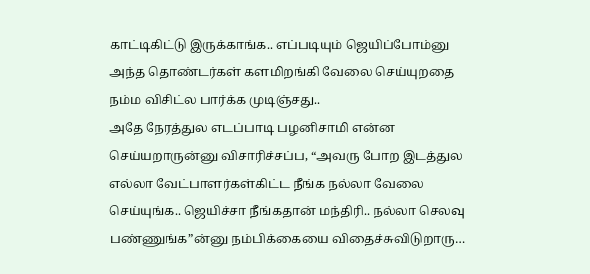காட்டிகிட்டு இருக்காங்க.. எப்படியும் ஜெயிப்போம்னு அந்த தொண்டர்கள் களமிறங்கி வேலை செய்யுறதை நம்ம விசிட்ல பார்க்க முடிஞ்சது..
அதே நேரத்துல எடப்பாடி பழனிசாமி என்ன செய்யறாருன்னு விசாரிச்சப்ப, “அவரு போற இடத்துல எல்லா வேட்பாளர்கள்கிட்ட நீங்க நல்லா வேலை செய்யுங்க.. ஜெயிச்சா நீங்கதான் மந்திரி.. நல்லா செலவு பண்ணுங்க”ன்னு நம்பிக்கையை விதைச்சுவிடுறாரு…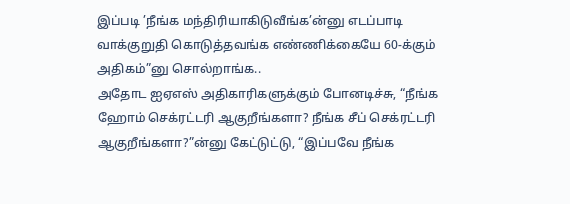இப்படி ’நீங்க மந்திரியாகிடுவீங்க’ன்னு எடப்பாடி வாக்குறுதி கொடுத்தவங்க எண்ணிக்கையே 60-க்கும் அதிகம்”னு சொல்றாங்க..
அதோட ஐஏஎஸ் அதிகாரிகளுக்கும் போனடிச்சு, “நீங்க ஹோம் செக்ரட்டரி ஆகுறீங்களா? நீங்க சீப் செக்ரட்டரி ஆகுறீங்களா?”ன்னு கேட்டுட்டு, “இப்பவே நீங்க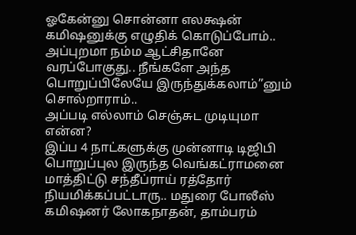ஓகேன்னு சொன்னா எலக்ஷன் கமிஷனுக்கு எழுதிக் கொடுப்போம்.. அப்புறமா நம்ம ஆட்சிதானே வரப்போகுது.. நீங்களே அந்த பொறுப்பிலேயே இருந்துக்கலாம்”னும் சொல்றாராம்..
அப்படி எல்லாம் செஞ்சுட முடியுமா என்ன?
இப்ப 4 நாட்களுக்கு முன்னாடி டிஜிபி பொறுப்புல இருந்த வெங்கட்ராமனை மாத்திட்டு சந்தீப்ராய் ரத்தோர் நியமிக்கப்பட்டாரு.. மதுரை போலீஸ் கமிஷனர் லோகநாதன், தாம்பரம்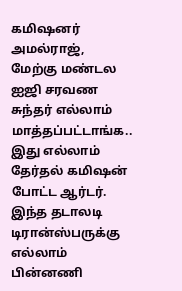கமிஷனர் அமல்ராஜ், மேற்கு மண்டல ஐஜி சரவண சுந்தர் எல்லாம் மாத்தப்பட்டாங்க.. இது எல்லாம் தேர்தல் கமிஷன் போட்ட ஆர்டர்.
இந்த தடாலடி டிரான்ஸ்பருக்கு எல்லாம் பின்னணி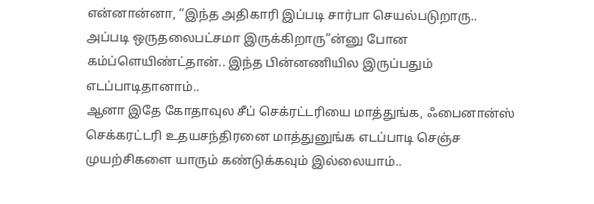என்னான்னா, “இந்த அதிகாரி இப்படி சார்பா செயல்படுறாரு.. அப்படி ஒருதலைபட்சமா இருக்கிறாரு”ன்னு போன கம்ப்ளெயிண்ட்தான்.. இந்த பின்னணியில இருப்பதும் எடப்பாடிதானாம்..
ஆனா இதே கோதாவுல சீப் செக்ரட்டரியை மாத்துங்க, ஃபைனான்ஸ் செக்கரட்டரி உதயசந்திரனை மாத்துனுங்க எடப்பாடி செஞ்ச முயற்சிகளை யாரும் கண்டுக்கவும் இல்லையாம்..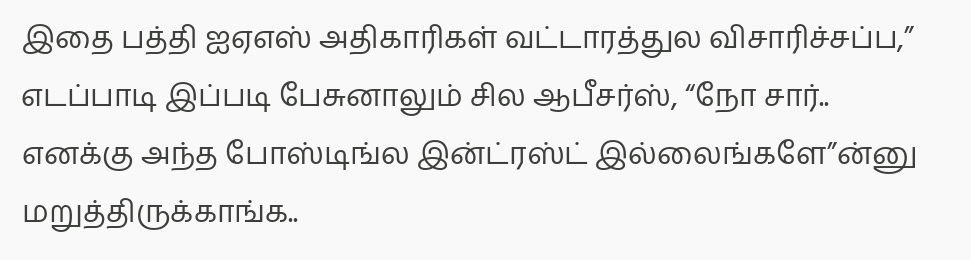இதை பத்தி ஐஏஎஸ் அதிகாரிகள் வட்டாரத்துல விசாரிச்சப்ப,” எடப்பாடி இப்படி பேசுனாலும் சில ஆபீசர்ஸ், “நோ சார்.. எனக்கு அந்த போஸ்டிங்ல இன்ட்ரஸ்ட் இல்லைங்களே”ன்னு மறுத்திருக்காங்க..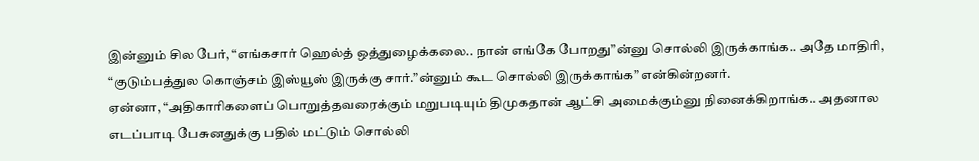இன்னும் சில பேர், “எங்கசார் ஹெல்த் ஒத்துழைக்கலை.. நான் எங்கே போறது”ன்னு சொல்லி இருக்காங்க.. அதே மாதிரி, “குடும்பத்துல கொஞ்சம் இஸ்யூஸ் இருக்கு சார்.”ன்னும் கூட சொல்லி இருக்காங்க” என்கின்றனர்.
ஏன்னா, “அதிகாரிகளைப் பொறுத்தவரைக்கும் மறுபடியும் திமுகதான் ஆட்சி அமைக்கும்னு நினைக்கிறாங்க.. அதனால எடப்பாடி பேசுனதுக்கு பதில் மட்டும் சொல்லி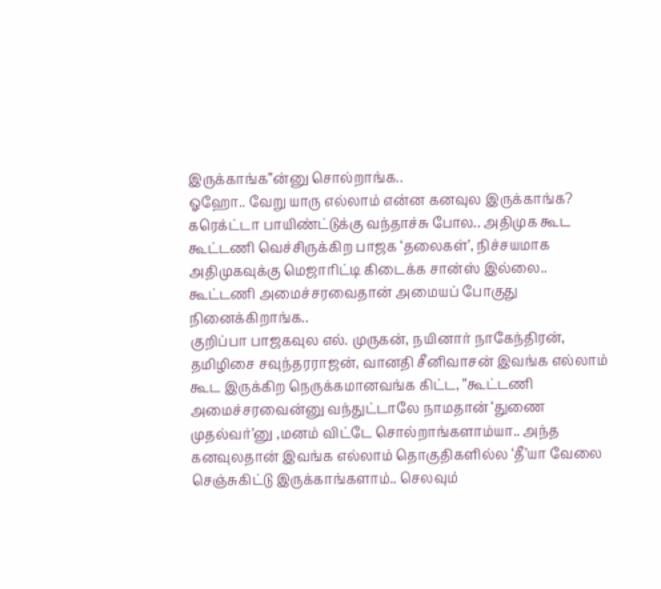இருக்காங்க”ன்னு சொல்றாங்க..
ஓஹோ.. வேறு யாரு எல்லாம் என்ன கனவுல இருக்காங்க?
கரெக்ட்டா பாயிண்ட்டுக்கு வந்தாச்சு போல.. அதிமுக கூட கூட்டணி வெச்சிருக்கிற பாஜக ‘தலைகள்’, நிச்சயமாக அதிமுகவுக்கு மெஜாரிட்டி கிடைக்க சான்ஸ் இல்லை.. கூட்டணி அமைச்சரவைதான் அமையப் போகுது நினைக்கிறாங்க..
குறிப்பா பாஜகவுல எல். முருகன், நயினார் நாகேந்திரன், தமிழிசை சவுந்தரராஜன், வானதி சீனிவாசன் இவங்க எல்லாம் கூட இருக்கிற நெருக்கமானவங்க கிட்ட, ”கூட்டணி அமைச்சரவைன்னு வந்துட்டாலே நாமதான் ‘துணை முதல்வர்’னு ,மனம் விட்டே சொல்றாங்களாம்யா.. அந்த கனவுலதான் இவங்க எல்லாம் தொகுதிகளில்ல ‘தீ’யா வேலை செஞ்சுகிட்டு இருக்காங்களாம்.. செலவும்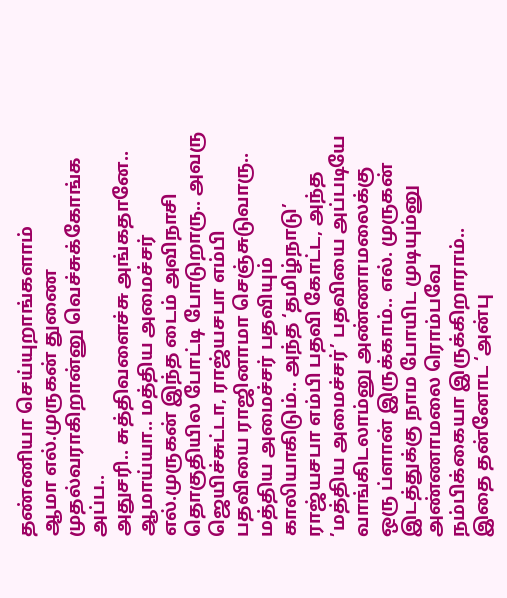தண்ணியா செய்யுறாங்களாம்
ஆமா எல்.முருகன் துணை முதல்வராகிறான்னு வெச்சுக்கோங்க அப்ப..
அதுசரி.. சுத்திவளைச்சு அங்கதானே.. ஆமாய்யா.. மத்திய அமைச்சர் எல்.முருகன் இந்த டைம் அவிநாசி தொகுதியில போட்டி போடுறாரு.. அவரு ஜெயிச்சுட்டா, ராஜ்யசபா எம்பி பதவியை ராஜினாமா செஞ்சுடுவாரு.. மத்திய அமைச்சர் பதவியும் காலியாகிடும்.. அந்த ‘தமிழ்நாடு’ ராஜ்யசபா எம்பி பதவி கோட்ட, அந்த ’மத்திய அமைச்சர்’ பதவியை அப்படியே வாங்கிடலாம்னு அண்ணாமலைக்கு ஒரு ப்ளான் இருக்காம்.. எல். முருகன் இடத்துக்கு நாம போயிட முடியும்னு அண்ணாமலை ரொம்பவே நம்பிக்கையா இருக்கிறாராம்..
இதை தன்னோட ‘அன்பு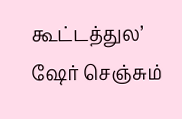கூட்டத்துல’ ஷேர் செஞ்சும்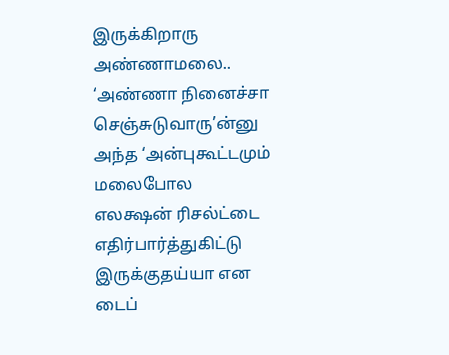இருக்கிறாரு அண்ணாமலை.. ‘அண்ணா நினைச்சா செஞ்சுடுவாரு’ன்னு அந்த ‘அன்புகூட்டமும் மலைபோல எலக்ஷன் ரிசல்ட்டை எதிர்பார்த்துகிட்டு இருக்குதய்யா என டைப்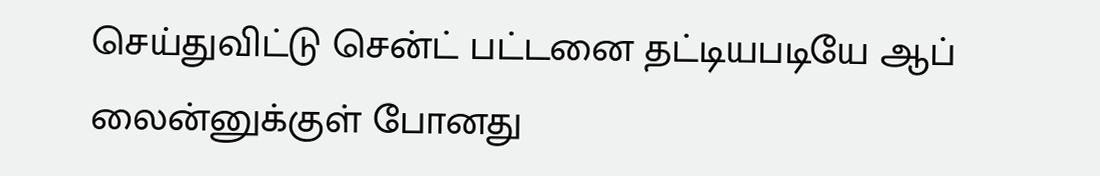செய்துவிட்டு சென்ட் பட்டனை தட்டியபடியே ஆப் லைன்னுக்குள் போனது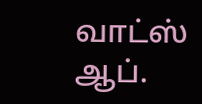வாட்ஸ் ஆப்.